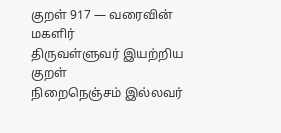குறள் 917 — வரைவின் மகளிர்
திருவள்ளுவர் இயற்றிய குறள்
நிறைநெஞ்சம் இல்லவர்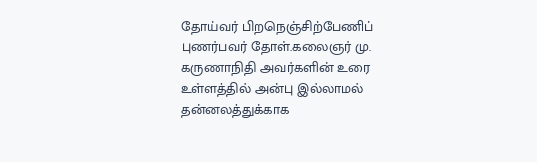தோய்வர் பிறநெஞ்சிற்பேணிப் புணர்பவர் தோள்.கலைஞர் மு. கருணாநிதி அவர்களின் உரை
உள்ளத்தில் அன்பு இல்லாமல் தன்னலத்துக்காக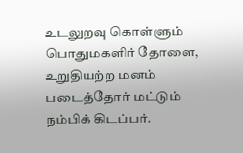உடலுறவு கொள்ளும் பொதுமகளிர் தோளை, உறுதியற்ற மனம் படைத்தோர் மட்டும் நம்பிக் கிடப்பர்.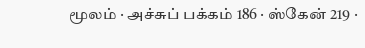மூலம் · அச்சுப் பக்கம் 186 · ஸ்கேன் 219 ·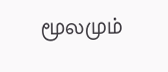மூலமும்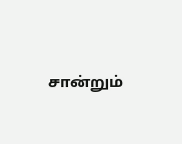சான்றும்